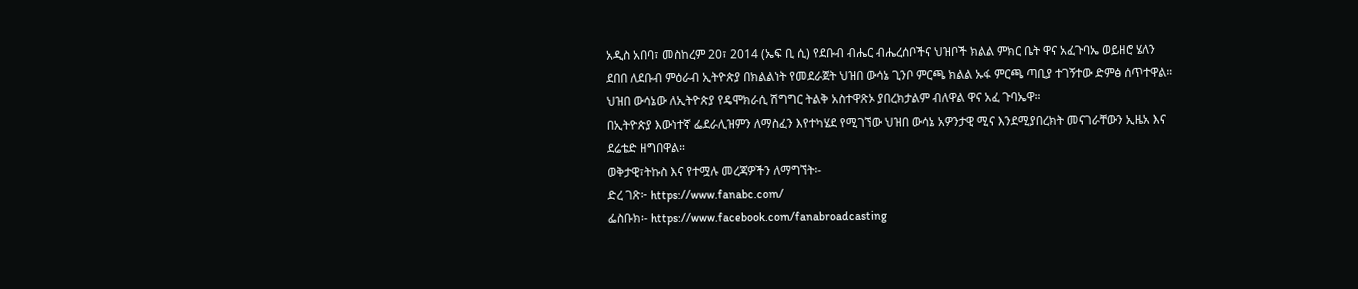አዲስ አበባ፣ መስከረም 20፣ 2014 (ኤፍ ቢ ሲ) የደቡብ ብሔር ብሔረሰቦችና ህዝቦች ክልል ምክር ቤት ዋና አፈጉባኤ ወይዘሮ ሄለን ደበበ ለደቡብ ምዕራብ ኢትዮጵያ በክልልነት የመደራጀት ህዝበ ውሳኔ ጊንቦ ምርጫ ክልል ኡፋ ምርጫ ጣቢያ ተገኝተው ድምፅ ሰጥተዋል።
ህዝበ ውሳኔው ለኢትዮጵያ የዴሞክራሲ ሽግግር ትልቅ አስተዋጽኦ ያበረክታልም ብለዋል ዋና አፈ ጉባኤዋ።
በኢትዮጵያ እውነተኛ ፌደራሊዝምን ለማስፈን እየተካሄደ የሚገኘው ህዝበ ውሳኔ አዎንታዊ ሚና እንደሚያበረክት መናገራቸውን ኢዜአ እና ደሬቴድ ዘግበዋል።
ወቅታዊ፣ትኩስ እና የተሟሉ መረጃዎችን ለማግኘት፡-
ድረ ገጽ፦ https://www.fanabc.com/
ፌስቡክ፡- https://www.facebook.com/fanabroadcasting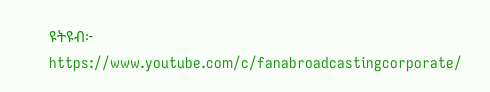ዩትዩብ፦ https://www.youtube.com/c/fanabroadcastingcorporate/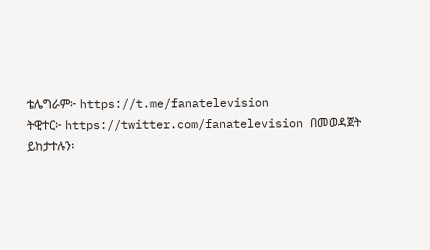ቴሌግራም፦ https://t.me/fanatelevision
ትዊተር፦ https://twitter.com/fanatelevision በመወዳጀት ይከታተሉን፡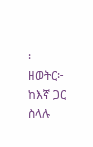፡
ዘወትር፦ ከእኛ ጋር ስላሉ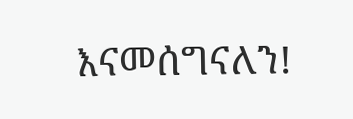እናመሰግናለን!